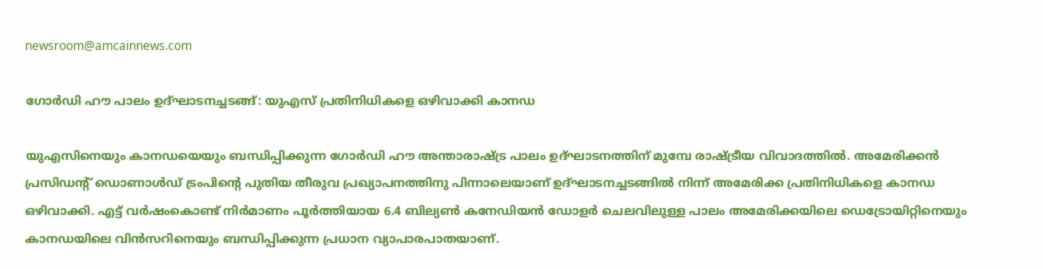newsroom@amcainnews.com

ഗോര്‍ഡി ഹൗ പാലം ഉദ്ഘാടനച്ചടങ്ങ്: യുഎസ് പ്രതിനിധികളെ ഒഴിവാക്കി കാനഡ

യുഎസിനെയും കാനഡയെയും ബന്ധിപ്പിക്കുന്ന ഗോര്‍ഡി ഹൗ അന്താരാഷ്ട്ര പാലം ഉദ്ഘാടനത്തിന് മുമ്പേ രാഷ്ട്രീയ വിവാദത്തില്‍. അമേരിക്കന്‍ പ്രസിഡന്റ് ഡൊണാള്‍ഡ് ട്രംപിന്റെ പുതിയ തീരുവ പ്രഖ്യാപനത്തിനു പിന്നാലെയാണ് ഉദ്ഘാടനച്ചടങ്ങില്‍ നിന്ന് അമേരിക്ക പ്രതിനിധികളെ കാനഡ ഒഴിവാക്കി. എട്ട് വര്‍ഷംകൊണ്ട് നിര്‍മാണം പൂര്‍ത്തിയായ 6.4 ബില്യണ്‍ കനേഡിയന്‍ ഡോളര്‍ ചെലവിലുള്ള പാലം അമേരിക്കയിലെ ഡെട്രോയിറ്റിനെയും കാനഡയിലെ വിന്‍സറിനെയും ബന്ധിപ്പിക്കുന്ന പ്രധാന വ്യാപാരപാതയാണ്.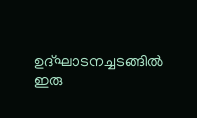ഉദ്ഘാടനച്ചടങ്ങില്‍ ഇരു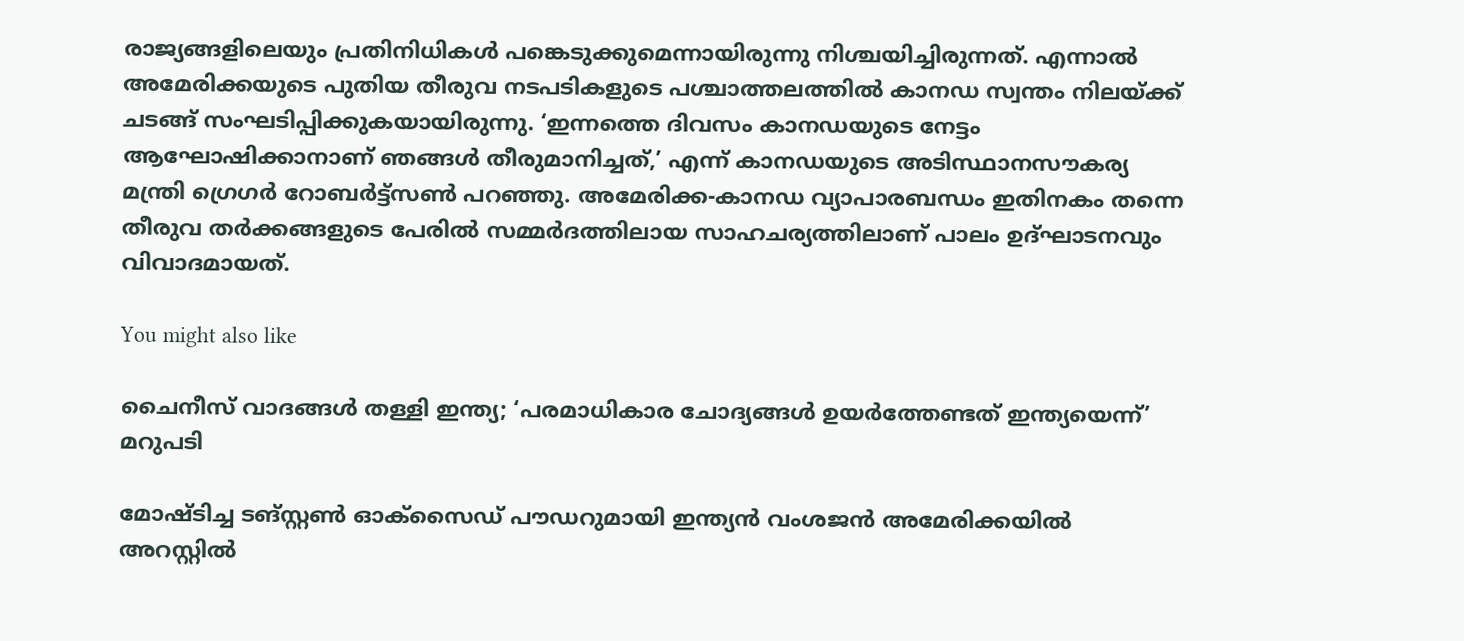രാജ്യങ്ങളിലെയും പ്രതിനിധികള്‍ പങ്കെടുക്കുമെന്നായിരുന്നു നിശ്ചയിച്ചിരുന്നത്. എന്നാല്‍ അമേരിക്കയുടെ പുതിയ തീരുവ നടപടികളുടെ പശ്ചാത്തലത്തില്‍ കാനഡ സ്വന്തം നിലയ്ക്ക് ചടങ്ങ് സംഘടിപ്പിക്കുകയായിരുന്നു. ‘ഇന്നത്തെ ദിവസം കാനഡയുടെ നേട്ടം ആഘോഷിക്കാനാണ് ഞങ്ങള്‍ തീരുമാനിച്ചത്,’ എന്ന് കാനഡയുടെ അടിസ്ഥാനസൗകര്യ മന്ത്രി ഗ്രെഗര്‍ റോബര്‍ട്ട്‌സണ്‍ പറഞ്ഞു. അമേരിക്ക-കാനഡ വ്യാപാരബന്ധം ഇതിനകം തന്നെ തീരുവ തര്‍ക്കങ്ങളുടെ പേരില്‍ സമ്മര്‍ദത്തിലായ സാഹചര്യത്തിലാണ് പാലം ഉദ്ഘാടനവും വിവാദമായത്.

You might also like

ചൈനീസ് വാദങ്ങൾ തള്ളി ഇന്ത്യ; ‘പരമാധികാര ചോദ്യങ്ങൾ ഉയർത്തേണ്ടത് ഇന്ത്യയെന്ന്’ മറുപടി

മോഷ്ടിച്ച ടങ്സ്റ്റണ്‍ ഓക്‌സൈഡ് പൗഡറുമായി ഇന്ത്യന്‍ വംശജന്‍ അമേരിക്കയില്‍ അറസ്റ്റില്‍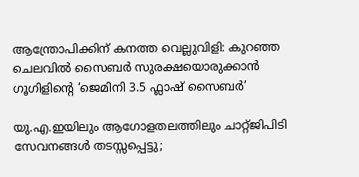ആന്ത്രോപിക്കിന് കനത്ത വെല്ലുവിളി: കുറഞ്ഞ ചെലവിൽ സൈബർ സുരക്ഷയൊരുക്കാൻ ഗൂഗിളിന്റെ ‘ജെമിനി 3.5 ഫ്ലാഷ് സൈബർ’

യു.എ.ഇയിലും ആഗോളതലത്തിലും ചാറ്റ്ജിപിടി സേവനങ്ങൾ തടസ്സപ്പെട്ടു;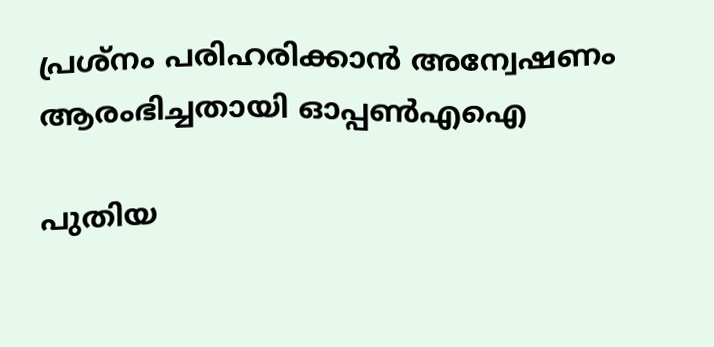പ്രശ്നം പരിഹരിക്കാൻ അന്വേഷണം ആരംഭിച്ചതായി ഓപ്പൺഎഐ

പുതിയ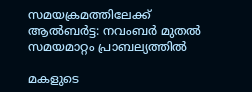സമയക്രമത്തിലേക്ക് ആൽബർട്ട: നവംബർ മുതൽ സമയമാറ്റം പ്രാബല്യത്തിൽ

മകളുടെ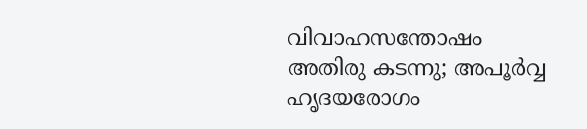വിവാഹസന്തോഷം അതിരു കടന്നു; അപൂർവ്വ ഹൃദയരോഗം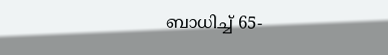ബാധിച്ച് 65-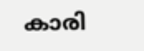കാരി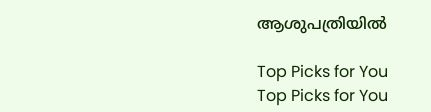ആശുപത്രിയിൽ

Top Picks for You
Top Picks for You